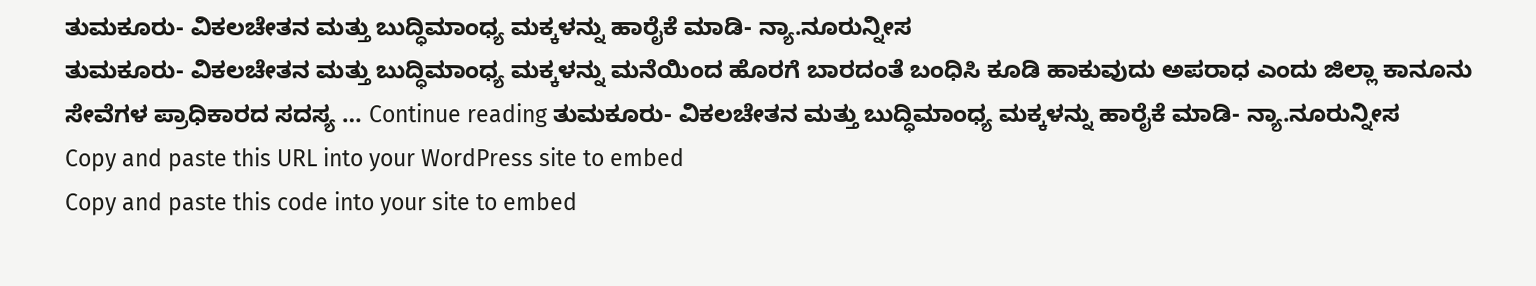ತುಮಕೂರು- ವಿಕಲಚೇತನ ಮತ್ತು ಬುದ್ಧಿಮಾಂಧ್ಯ ಮಕ್ಕಳನ್ನು ಹಾರೈಕೆ ಮಾಡಿ- ನ್ಯಾ.ನೂರುನ್ನೀಸ
ತುಮಕೂರು- ವಿಕಲಚೇತನ ಮತ್ತು ಬುದ್ಧಿಮಾಂಧ್ಯ ಮಕ್ಕಳನ್ನು ಮನೆಯಿಂದ ಹೊರಗೆ ಬಾರದಂತೆ ಬಂಧಿಸಿ ಕೂಡಿ ಹಾಕುವುದು ಅಪರಾಧ ಎಂದು ಜಿಲ್ಲಾ ಕಾನೂನು ಸೇವೆಗಳ ಪ್ರಾಧಿಕಾರದ ಸದಸ್ಯ … Continue reading ತುಮಕೂರು- ವಿಕಲಚೇತನ ಮತ್ತು ಬುದ್ಧಿಮಾಂಧ್ಯ ಮಕ್ಕಳನ್ನು ಹಾರೈಕೆ ಮಾಡಿ- ನ್ಯಾ.ನೂರುನ್ನೀಸ
Copy and paste this URL into your WordPress site to embed
Copy and paste this code into your site to embed